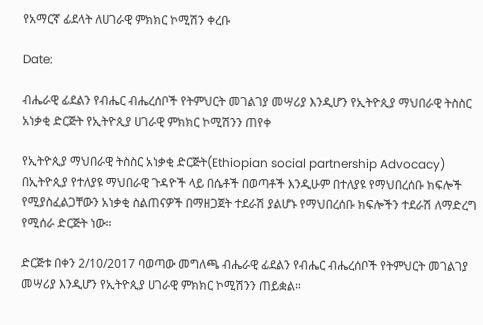የአማርኛ ፊደላት ለሀገራዊ ምክክር ኮሚሽን ቀረቡ

Date:

ብሔራዊ ፊደልን የብሔር ብሔረሰቦች የትምህርት መገልገያ መሣሪያ እንዲሆን የኢትዮጲያ ማህበራዊ ትስስር አነቃቂ ድርጅት የኢትዮጲያ ሀገራዊ ምክክር ኮሚሽንን ጠየቀ

የኢትዮጲያ ማህበራዊ ትስስር አነቃቂ ድርጅት(Ethiopian social partnership Advocacy) በኢትዮጲያ የተለያዩ ማህበራዊ ጉዳዮች ላይ በሴቶች በወጣቶች እንዲሁም በተለያዩ የማህበረሰቡ ክፍሎች የሚያስፈልጋቸውን አነቃቂ ስልጠናዎች በማዘጋጀት ተደራሽ ያልሆኑ የማህበረሰቡ ክፍሎችን ተደራሽ ለማድረግ የሚሰራ ድርጅት ነው።

ድርጅቱ በቀን 2/10/2017 ባወጣው መግለጫ ብሔራዊ ፊደልን የብሔር ብሔረሰቦች የትምህርት መገልገያ መሣሪያ እንዲሆን የኢትዮጲያ ሀገራዊ ምክክር ኮሚሽንን ጠይቋል።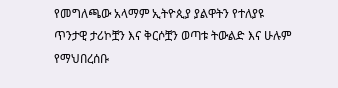የመግለጫው አላማም ኢትዮጲያ ያልዋትን የተለያዩ ጥንታዊ ታሪኮቿን እና ቅርሶቿን ወጣቱ ትውልድ እና ሁሉም የማህበረሰቡ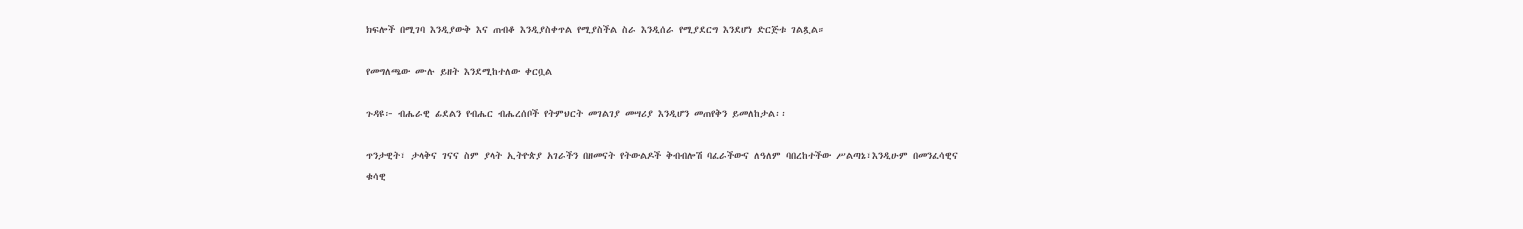ክፍሎች በሚገባ እንዲያውቅ እና ጠብቆ እንዲያስቀጥል የሚያስችል ስራ እንዲሰራ የሚያደርግ እንደሆነ ድርጅቱ ገልጿል።

የመግለጫው ሙሉ ይዘት እንደሚከተለው ቀርቧል

ጉዳዩ፦ ብሔራዊ ፊደልን የብሔር ብሔረሰቦች የትምህርት መገልገያ መሣሪያ እንዲሆን መጠየቅን ይመለከታል፡፡

ጥንታዊት፣ ታላቅና ገናና ስም ያላት ኢትዮጵያ አገራችን በዘመናት የትውልዶች ቅብብሎሽ ባፈራችውና ለዓለም ባበረከተችው ሥልጣኔ፣እንዲሁም በመንፈሳዊና ቁሳዊ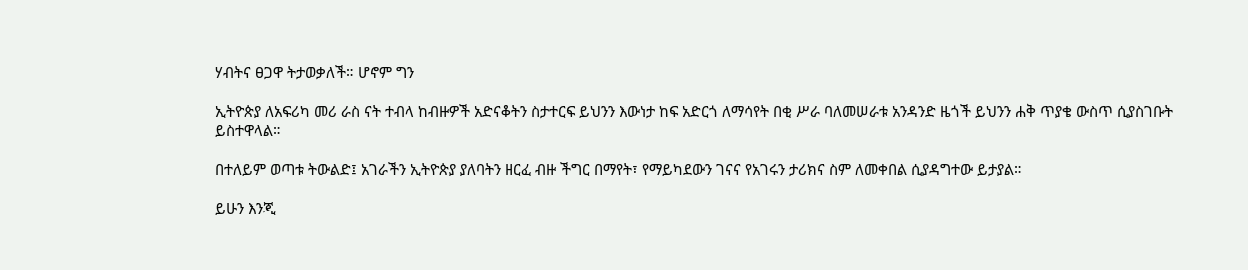ሃብትና ፀጋዋ ትታወቃለች። ሆኖም ግን

ኢትዮጵያ ለአፍሪካ መሪ ራስ ናት ተብላ ከብዙዎች አድናቆትን ስታተርፍ ይህንን እውነታ ከፍ አድርጎ ለማሳየት በቂ ሥራ ባለመሠራቱ አንዳንድ ዜጎች ይህንን ሐቅ ጥያቄ ውስጥ ሲያስገቡት ይስተዋላል።

በተለይም ወጣቱ ትውልድ፤ አገራችን ኢትዮጵያ ያለባትን ዘርፈ ብዙ ችግር በማየት፣ የማይካደውን ገናና የአገሩን ታሪክና ስም ለመቀበል ሲያዳግተው ይታያል።

ይሁን እንጂ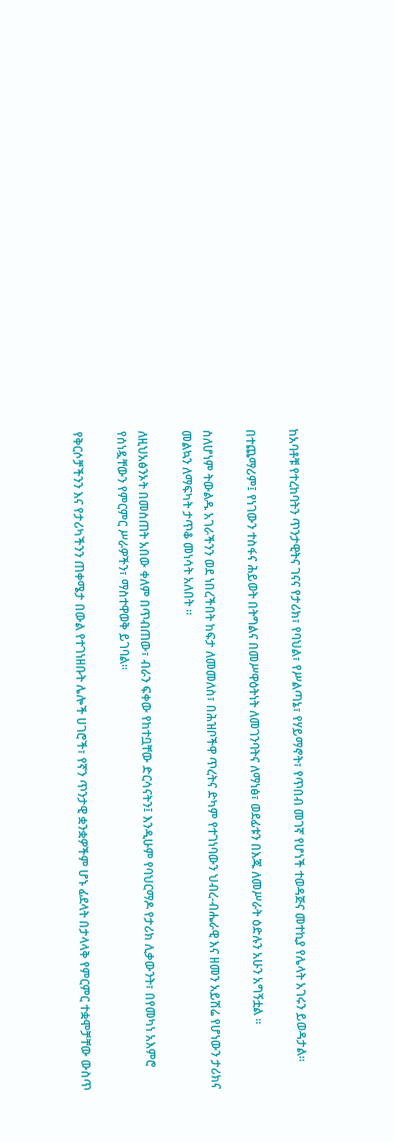ከአባቶቹ የተረከባትን ጥንታዊትና ገናና የታሪክ፣ የባህል፣ የሥልጣኔ፣ የሃይማኖት፣ የጥበብ መገኛ የሆነች ተወዳጅና መተኪያ የሌላት አገሩን ይወዳታል።

በተጨማሪም፤ የነገውን ተስፋና ሕይወት በትግልና በመሥዋዕትነት ለመገንባትና ለማነፅ፣ ወደፊቱን በእጁ ለመሥራት ዕድሉን አሁን አግኝቷል ፡፡

ስለሆነም ትውልዱ አገራችንን ወደ ነበረችበት ከፍታ ለመመለስ፣ በሕዝቦችዋ ጥረትና ድካም የተገነባውን ህብረ-ብሔራዊ እና ዘመን አይሽሬ የሆነውን ታሪክና መልኳን ለማፍካት ታጥቆ መነሳት አለበት ።

ለዚህአፅንኦት በመስጠት አበው ቀለም በጥብጠው፣ ብራን ፍቀው የከተቧቸው ድርሳናትን፤ እንዲሁም የባህርማዶ የታሪክ ሊቃውንት፣ በየመካነ አእምሮ የሰነዷቸውን የምርምር ሥራዎችን፣ ማስተዋወቅ ይገባል፡፡

የቅርሶቻችንን እና የታሪካችንን ጠቀሜታ በውል የተገነዘቡት ሌሎች ሀገሮች፣ የኛን ጥንታዊ ቋንቋዎችም ሆኑ ፊደላት በታላላቅ የምርምር ተቋሞቻቸው ውስጥ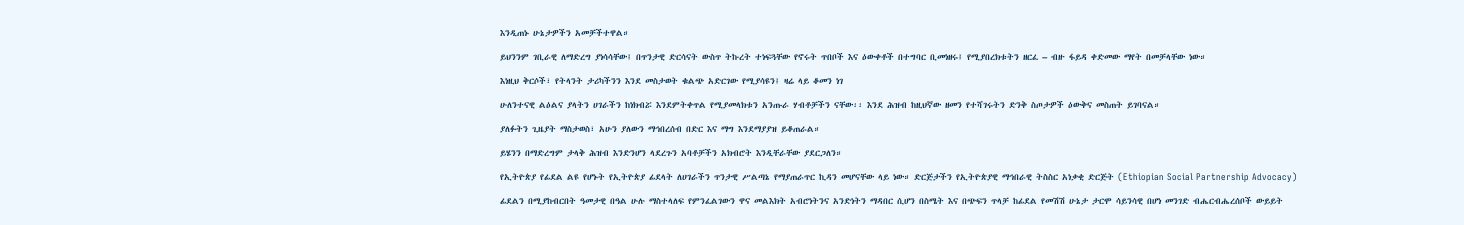እንዲጠኑ ሁኔታዎችን አመቻችተዋል።

ይህንንም ገቢራዊ ለማድረግ ያነሳሳቸው፤ በጥንታዊ ድርሳናት ውስጥ ትኩረት ተነፍጓቸው የኖሩት ጥበቦች እና ዕውቀቶች በተግባር ቢመነዘሩ፤ የሚያበረክቱትን ዘርፈ – ብዙ ፋይዳ ቀድመው ማየት በመቻላቸው ነው።

እነዚህ ቅርሶች፣ የትላንት ታሪካችንን እንደ መስታወት ቁልጭ አድርገው የሚያሳዩን፤ ዛሬ ላይ ቆመን ነገ

ሁለንተናዊ ልዕልና ያላትን ሀገራችን ከነክብሯ እንደምትቀጥል የሚያመላክቱን አንጡራ ሃብቶቻችን ናቸው፡፡ እንደ ሕዝብ ከዚህኛው ዘመን የተሻገሩትን ድንቅ ስጦታዎች ዕውቅና መስጠት ይገባናል።

ያለፉትን ጊዜያት ማስታወስ፣ አሁን ያለውን ማኅበረሰብ በድር እና ማግ እንደማያያዝ ይቆጠራል።

ይሄንን በማድረግም ታላቅ ሕዝብ እንድንሆን ላደረጉን አባቶቻችን አክብሮት እንዲቸራቸው ያደርጋለን።

የኢትዮጵያ የፊደል ልዩ የሆኑት የኢትዮጵያ ፊደላት ለሀገራችን ጥንታዊ ሥልጣኔ የማያጠራጥር ኪዳን መሆናቸው ላይ ነው። ድርጅታችን የኢትዮጵያዊ ማኅበራዊ ትስስር አነቃቂ ድርጅት (Ethiopian Social Partnership Advocacy)

ፊደልን በሚያከብርበት ዓመታዊ በዓል ሁሉ ማስተላለፍ የምንፈልገውን ዋና መልእክት አብሮነትንና አንድነትን ማዳበር ሲሆን በስሜት እና በጭፍን ጥላቻ ከፊደል የመሽሽ ሁኔታ ታርሞ ሳይንሳዊ በሆነ መንገድ ብሔርብሔረሰቦች ውይይት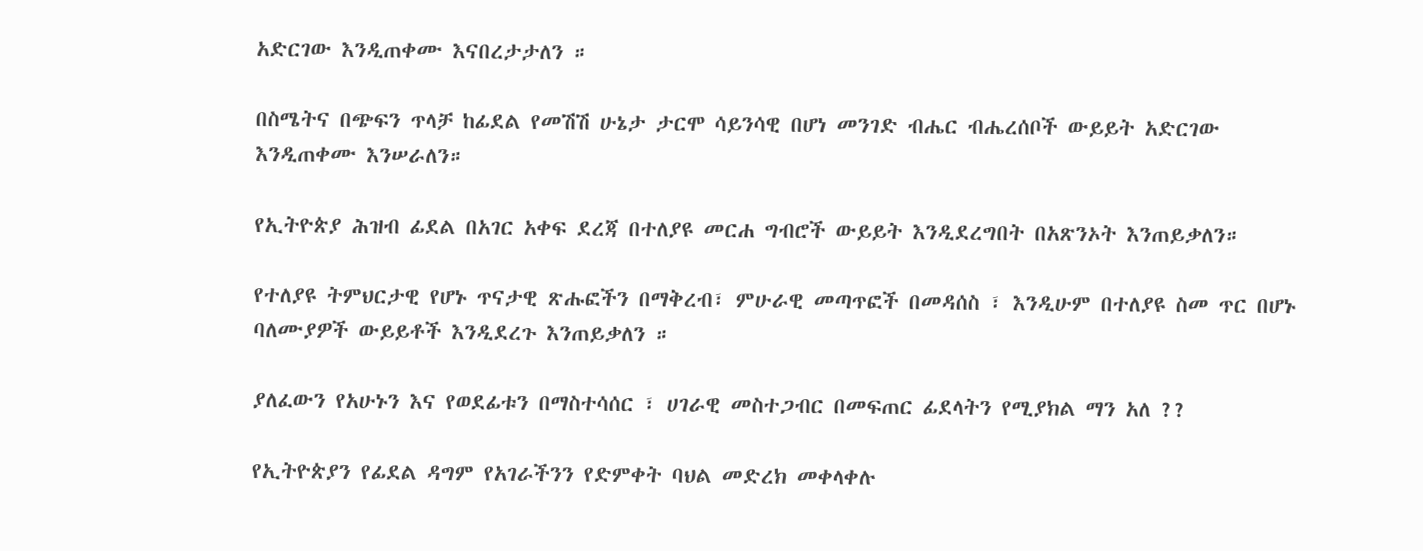አድርገው እንዲጠቀሙ እናበረታታለን ።

በስሜትና በጭፍን ጥላቻ ከፊደል የመሽሽ ሁኔታ ታርሞ ሳይንሳዊ በሆነ መንገድ ብሔር ብሔረሰቦች ውይይት አድርገው እንዲጠቀሙ እንሠራለን።

የኢትዮጵያ ሕዝብ ፊደል በአገር አቀፍ ደረጃ በተለያዩ መርሐ ግብሮች ውይይት እንዲደረግበት በአጽንኦት እንጠይቃለን።

የተለያዩ ትምህርታዊ የሆኑ ጥናታዊ ጽሑፎችን በማቅረብ፣ ምሁራዊ መጣጥፎች በመዳሰስ ፣ እንዲሁም በተለያዩ ስመ ጥር በሆኑ ባለሙያዎች ውይይቶች እንዲደረጉ እንጠይቃለን ።

ያለፈውን የአሁኑን እና የወደፊቱን በማስተሳሰር ፣ ሀገራዊ መስተጋብር በመፍጠር ፊደላትን የሚያክል ማን አለ ??

የኢትዮጵያን የፊደል ዳግም የአገራችንን የድምቀት ባህል መድረክ መቀላቀሉ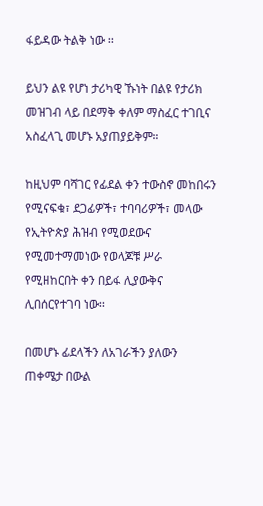ፋይዳው ትልቅ ነው ፡፡

ይህን ልዩ የሆነ ታሪካዊ ኹነት በልዩ የታሪክ መዝገብ ላይ በደማቅ ቀለም ማስፈር ተገቢና አስፈላጊ መሆኑ አያጠያይቅም።

ከዚህም ባሻገር የፊደል ቀን ተውስኖ መከበሩን የሚናፍቁ፣ ደጋፊዎች፣ ተባባሪዎች፣ መላው የኢትዮጵያ ሕዝብ የሚወደውና የሚመተማመነው የወላጆቹ ሥራ የሚዘከርበት ቀን በይፋ ሊያውቅና ሊበሰርየተገባ ነው፡፡

በመሆኑ ፊደላችን ለአገራችን ያለውን ጠቀሜታ በውል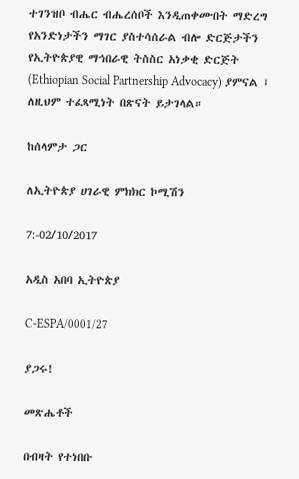ተገንዝቦ ብሔር ብሔረሰቦች እንዲጠቀሙበት ማድረግ የአንድነታችን ማገር ያስተሳሰራል ብሎ ድርጅታችን የኢትዮጵያዊ ማኅበራዊ ትስስር አነቃቂ ድርጅት (Ethiopian Social Partnership Advocacy) ያምናል ፤ ለዚህም ተፈጻሚነት በጽናት ይታገላል።

ከሰላምታ ጋር

ለኢትዮጵያ ሀገራዊ ምክክር ኮሚሽን

7:-02/10/2017

አዲስ አበባ ኢትዮጵያ

C-ESPA/0001/27

ያጋሩ!

መጽሔቶች

በብዛት የተነበቡ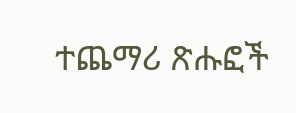ተጨማሪ ጽሑፎች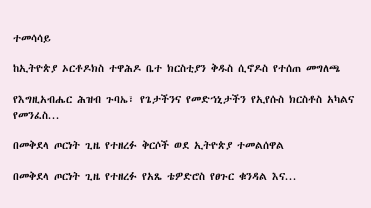ተመሳሳይ

ከኢትዮጵያ ኦርቶዶክስ ተዋሕዶ ቤተ ክርስቲያን ቅዱስ ሲኖዶስ የተሰጠ መግለጫ

የእግዚአብሔር ሕዝብ ጉባኤ፣ የጌታችንና የመድኀኒታችን የኢየሱስ ክርስቶስ አካልና የመንፈስ...

በመቅደላ ጦርነት ጊዜ የተዘረፉ ቅርሶች ወደ ኢትዮጵያ ተመልሰዋል

በመቅደላ ጦርነት ጊዜ የተዘረፉ የአጼ ቴዎድሮስ የፀጉር ቁንዳል እና...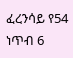ፈረንሳይ የ54 ነጥብ 6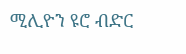ሚሊዮን ዩሮ ብድር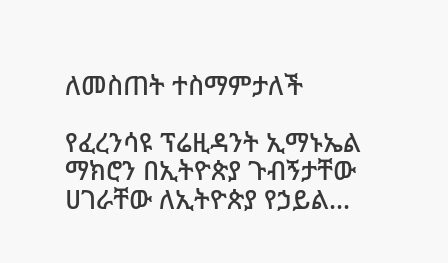ለመስጠት ተስማምታለች

የፈረንሳዩ ፕሬዚዳንት ኢማኑኤል ማክሮን በኢትዮጵያ ጉብኝታቸው ሀገራቸው ለኢትዮጵያ የኃይል...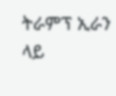ትራምፕ ኢራን ላይ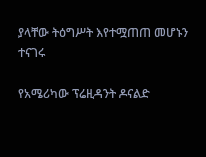ያላቸው ትዕግሥት እየተሟጠጠ መሆኑን ተናገሩ

የአሜሪካው ፕሬዚዳንት ዶናልድ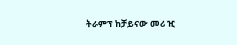ትራምፕ ከቻይናው መሪ ዢ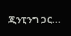ጂንፒንግ ጋር...